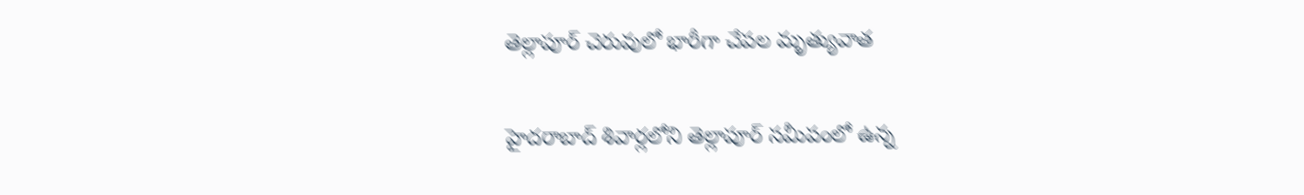తెల్లాపూర్ చెరువులో భారీగా చేపల మృత్యువాత

హైదరాబాద్ శివార్లలోని తెల్లాపూర్ సమీపంలో ఉన్న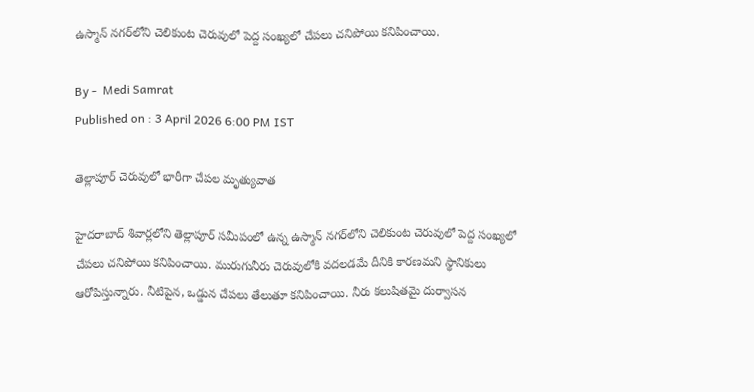ఉస్మాన్ నగర్‌లోని చెలికుంట చెరువులో పెద్ద సంఖ్యలో చేపలు చనిపోయి కనిపించాయి.

By -  Medi Samrat
Published on : 3 April 2026 6:00 PM IST

తెల్లాపూర్ చెరువులో భారీగా చేపల మృత్యువాత

హైదరాబాద్ శివార్లలోని తెల్లాపూర్ సమీపంలో ఉన్న ఉస్మాన్ నగర్‌లోని చెలికుంట చెరువులో పెద్ద సంఖ్యలో చేపలు చనిపోయి కనిపించాయి. మురుగునీరు చెరువులోకి వదలడమే దీనికి కారణమని స్థానికులు ఆరోపిస్తున్నారు. నీటిపైన, ఒడ్డున చేపలు తేలుతూ కనిపించాయి. నీరు కలుషితమై దుర్వాసన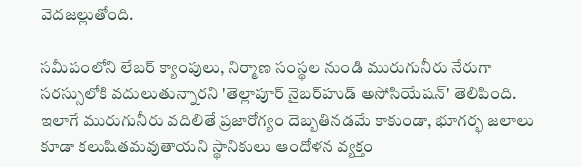వెదజల్లుతోంది.

సమీపంలోని లేబర్ క్యాంపులు, నిర్మాణ సంస్థల నుండి మురుగునీరు నేరుగా సరస్సులోకి వదులుతున్నారని 'తెల్లాపూర్ నైబర్‌హుడ్ అసోసియేషన్' తెలిపింది. ఇలాగే మురుగునీరు వదిలితే ప్రజారోగ్యం దెబ్బతినడమే కాకుండా, భూగర్భ జలాలు కూడా కలుషితమవుతాయని స్థానికులు ఆందోళన వ్యక్తం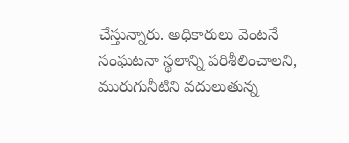చేస్తున్నారు. అధికారులు వెంటనే సంఘటనా స్థలాన్ని పరిశీలించాలని, మురుగునీటిని వదులుతున్న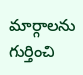మార్గాలను గుర్తించి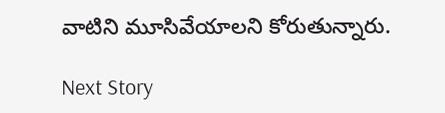వాటిని మూసివేయాలని కోరుతున్నారు.

Next Story